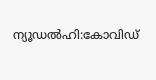ന്യൂഡൽഹി:കോവിഡ്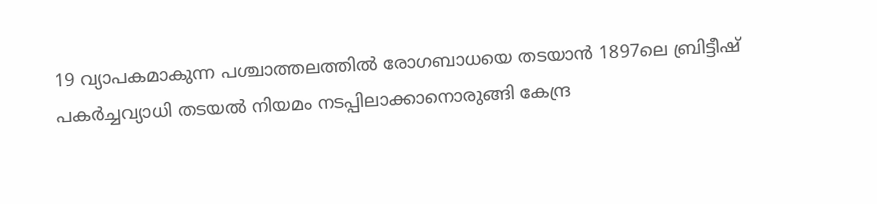19 വ്യാപകമാകുന്ന പശ്ചാത്തലത്തിൽ രോഗബാധയെ തടയാൻ 1897ലെ ബ്രിട്ടീഷ് പകർച്ചവ്യാധി തടയൽ നിയമം നടപ്പിലാക്കാനൊരുങ്ങി കേന്ദ്ര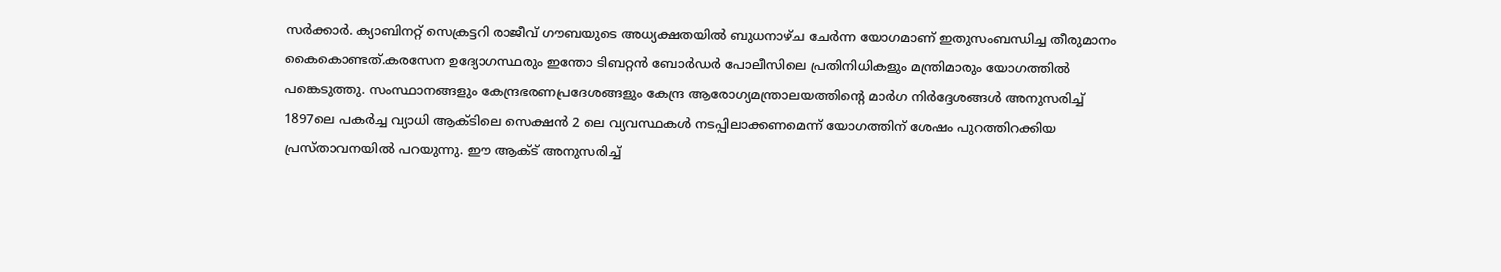സർക്കാർ. ക്യാബിനറ്റ് സെക്രട്ടറി രാജീവ് ഗൗബയുടെ അധ്യക്ഷതയിൽ ബുധനാഴ്ച ചേർന്ന യോഗമാണ് ഇതുസംബന്ധിച്ച തീരുമാനം കൈകൊണ്ടത്.കരസേന ഉദ്യോഗസ്ഥരും ഇന്തോ ടിബറ്റൻ ബോർഡർ പോലീസിലെ പ്രതിനിധികളും മന്ത്രിമാരും യോഗത്തിൽ പങ്കെടുത്തു. സംസ്ഥാനങ്ങളും കേന്ദ്രഭരണപ്രദേശങ്ങളും കേന്ദ്ര ആരോഗ്യമന്ത്രാലയത്തിന്റെ മാർഗ നിർദ്ദേശങ്ങൾ അനുസരിച്ച് 1897ലെ പകർച്ച വ്യാധി ആക്ടിലെ സെക്ഷൻ 2 ലെ വ്യവസ്ഥകൾ നടപ്പിലാക്കണമെന്ന് യോഗത്തിന് ശേഷം പുറത്തിറക്കിയ പ്രസ്താവനയിൽ പറയുന്നു. ഈ ആക്ട് അനുസരിച്ച്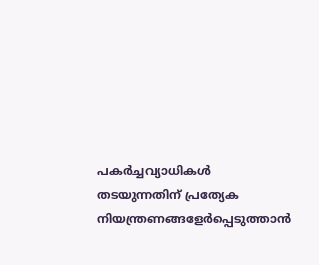പകർച്ചവ്യാധികൾ തടയുന്നതിന് പ്രത്യേക നിയന്ത്രണങ്ങളേർപ്പെടുത്താൻ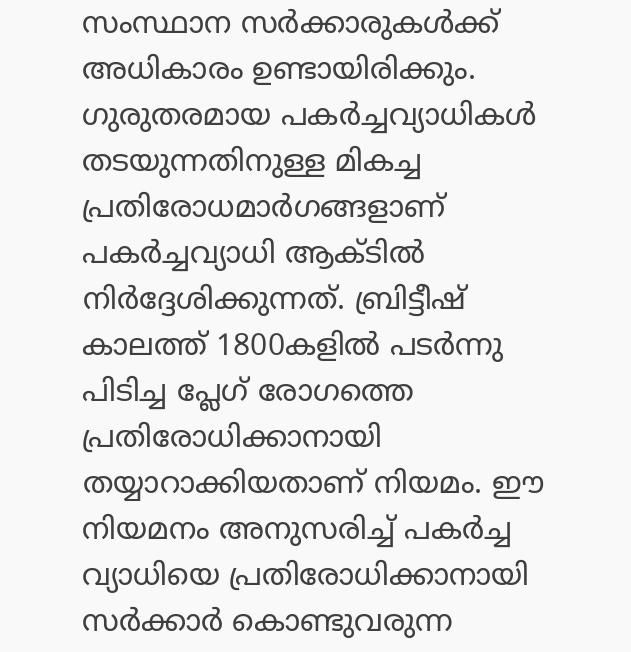സംസ്ഥാന സർക്കാരുകൾക്ക് അധികാരം ഉണ്ടായിരിക്കും. ഗുരുതരമായ പകർച്ചവ്യാധികൾ തടയുന്നതിനുള്ള മികച്ച പ്രതിരോധമാർഗങ്ങളാണ് പകർച്ചവ്യാധി ആക്ടിൽ നിർദ്ദേശിക്കുന്നത്. ബ്രിട്ടീഷ് കാലത്ത് 1800കളിൽ പടർന്നു പിടിച്ച പ്ലേഗ് രോഗത്തെ പ്രതിരോധിക്കാനായി തയ്യാറാക്കിയതാണ് നിയമം. ഈ നിയമനം അനുസരിച്ച് പകർച്ച വ്യാധിയെ പ്രതിരോധിക്കാനായി സർക്കാർ കൊണ്ടുവരുന്ന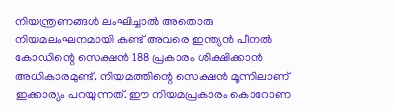നിയന്ത്രണങ്ങൾ ലംഘിച്ചാൽ അതൊരു നിയമലംഘനമായി കണ്ട് അവരെ ഇന്ത്യൻ പീനൽ കോഡിന്റെ സെക്ഷൻ 188 പ്രകാരം ശിക്ഷിക്കാൻ അധികാരമുണ്ട്. നിയമത്തിന്റെ സെക്ഷൻ മൂന്നിലാണ് ഇക്കാര്യം പറയുന്നത്. ഈ നിയമപ്രകാരം കൊറോണ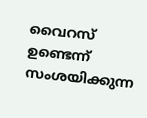വൈറസ് ഉണ്ടെന്ന് സംശയിക്കുന്ന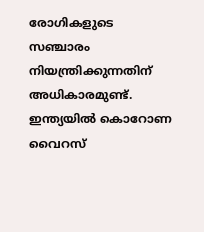രോഗികളുടെ സഞ്ചാരം നിയന്ത്രിക്കുന്നതിന് അധികാരമുണ്ട്. ഇന്ത്യയിൽ കൊറോണ വൈറസ്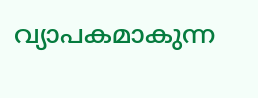വ്യാപകമാകുന്ന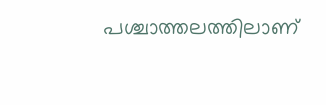പശ്ചാത്തലത്തിലാണ്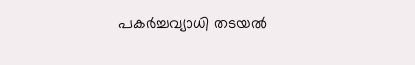പകർച്ചവ്യാധി തടയൽ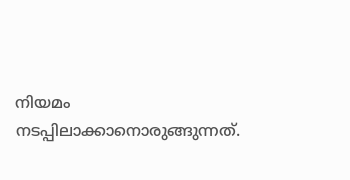നിയമം നടപ്പിലാക്കാനൊരുങ്ങുന്നത്.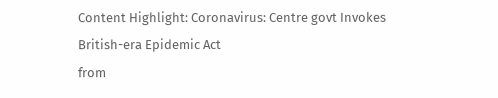Content Highlight: Coronavirus: Centre govt Invokes British-era Epidemic Act
from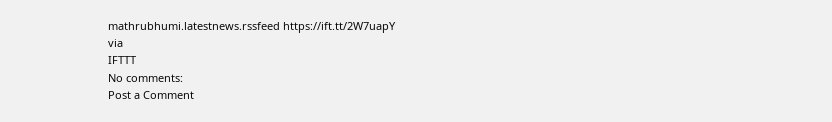mathrubhumi.latestnews.rssfeed https://ift.tt/2W7uapY
via
IFTTT
No comments:
Post a Comment